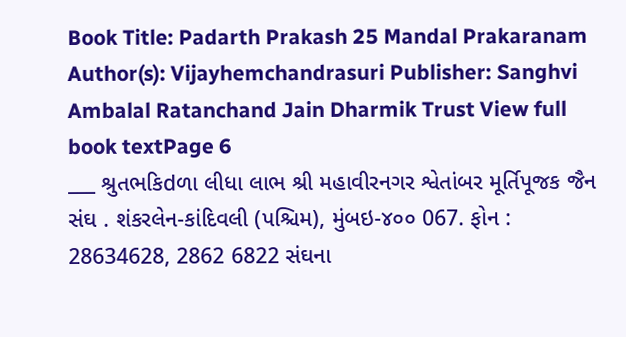Book Title: Padarth Prakash 25 Mandal Prakaranam Author(s): Vijayhemchandrasuri Publisher: Sanghvi Ambalal Ratanchand Jain Dharmik Trust View full book textPage 6
___ શ્રુતભકિdળા લીધા લાભ શ્રી મહાવીરનગર શ્વેતાંબર મૂર્તિપૂજક જૈન સંઘ . શંકરલેન-કાંદિવલી (પશ્ચિમ), મુંબઇ-૪૦૦ 067. ફોન : 28634628, 2862 6822 સંઘના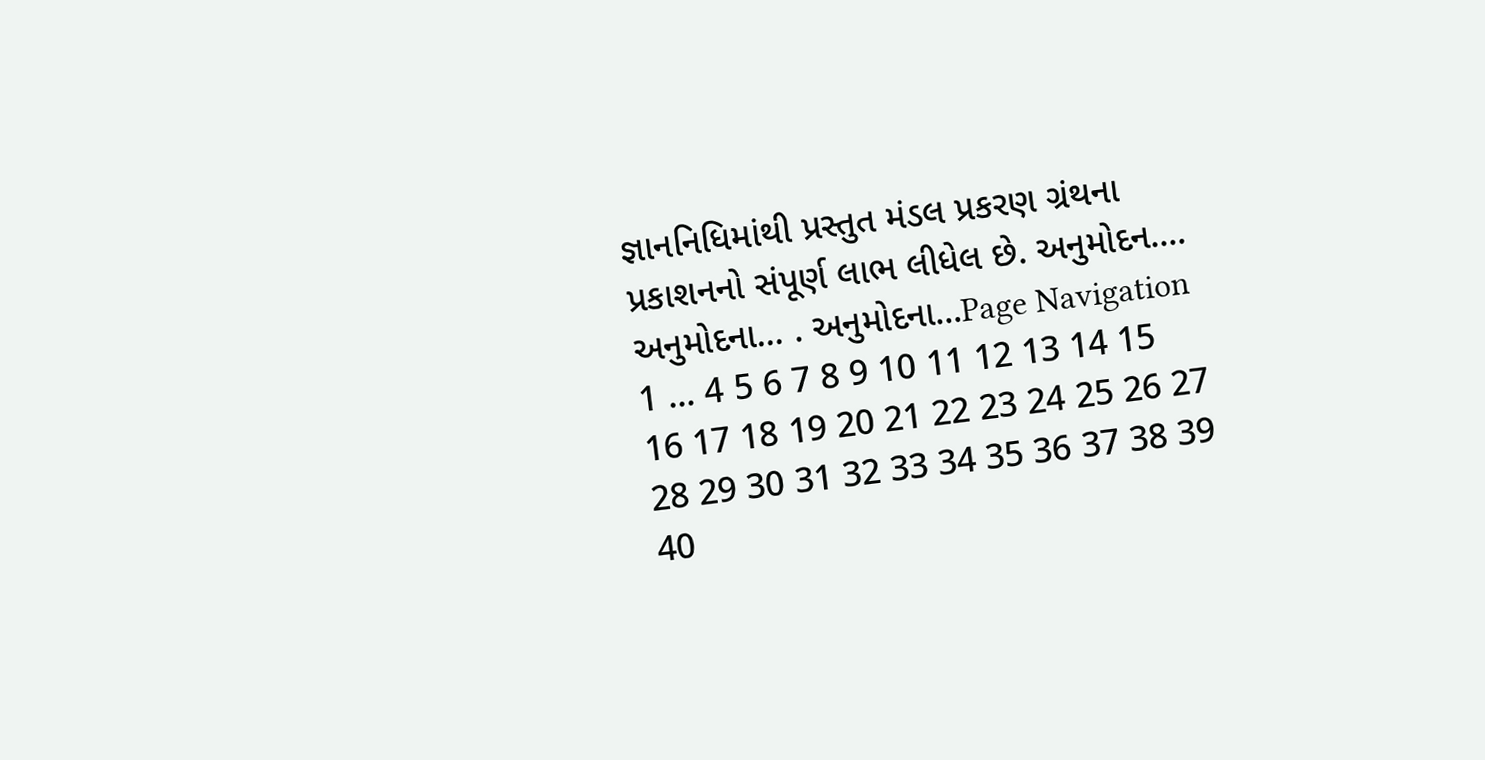જ્ઞાનનિધિમાંથી પ્રસ્તુત મંડલ પ્રકરણ ગ્રંથના પ્રકાશનનો સંપૂર્ણ લાભ લીધેલ છે. અનુમોદન.... અનુમોદના... . અનુમોદના...Page Navigation
1 ... 4 5 6 7 8 9 10 11 12 13 14 15 16 17 18 19 20 21 22 23 24 25 26 27 28 29 30 31 32 33 34 35 36 37 38 39 40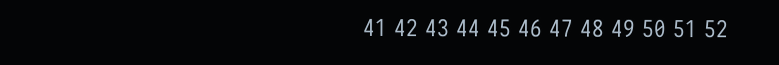41 42 43 44 45 46 47 48 49 50 51 52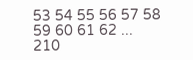53 54 55 56 57 58 59 60 61 62 ... 210